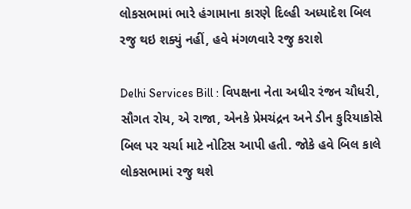લોકસભામાં ભારે હંગામાના કારણે દિલ્હી અધ્યાદેશ બિલ રજુ થઇ શક્યું નહીં, હવે મંગળવારે રજુ કરાશે

Delhi Services Bill : વિપક્ષના નેતા અધીર રંજન ચૌધરી, સૌગત રોય, એ રાજા, એનકે પ્રેમચંદ્રન અને ડીન કુરિયાકોસે બિલ પર ચર્ચા માટે નોટિસ આપી હતી. જોકે હવે બિલ કાલે લોકસભામાં રજુ થશે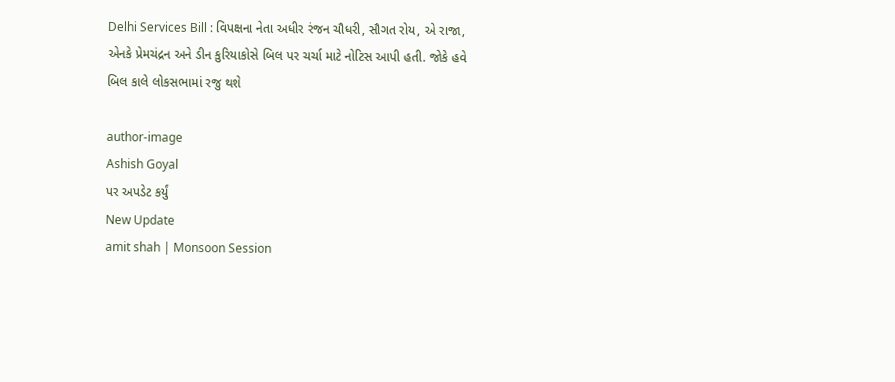Delhi Services Bill : વિપક્ષના નેતા અધીર રંજન ચૌધરી, સૌગત રોય, એ રાજા, એનકે પ્રેમચંદ્રન અને ડીન કુરિયાકોસે બિલ પર ચર્ચા માટે નોટિસ આપી હતી. જોકે હવે બિલ કાલે લોકસભામાં રજુ થશે

author-image
Ashish Goyal
પર અપડેટ કર્યું
New Update
amit shah | Monsoon Session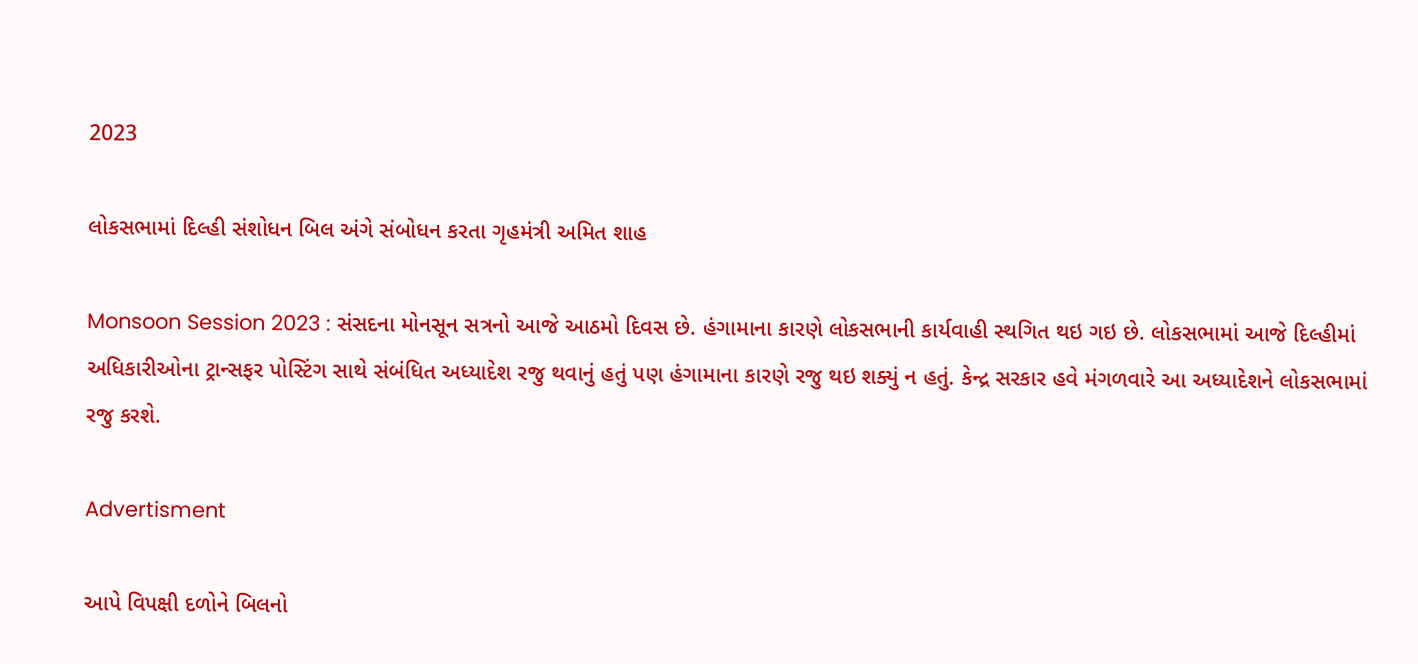2023

લોકસભામાં દિલ્હી સંશોધન બિલ અંગે સંબોધન કરતા ગૃહમંત્રી અમિત શાહ

Monsoon Session 2023 : સંસદના મોનસૂન સત્રનો આજે આઠમો દિવસ છે. હંગામાના કારણે લોકસભાની કાર્યવાહી સ્થગિત થઇ ગઇ છે. લોકસભામાં આજે દિલ્હીમાં અધિકારીઓના ટ્રાન્સફર પોસ્ટિંગ સાથે સંબંધિત અધ્યાદેશ રજુ થવાનું હતું પણ હંગામાના કારણે રજુ થઇ શક્યું ન હતું. કેન્દ્ર સરકાર હવે મંગળવારે આ અધ્યાદેશને લોકસભામાં રજુ કરશે.

Advertisment

આપે વિપક્ષી દળોને બિલનો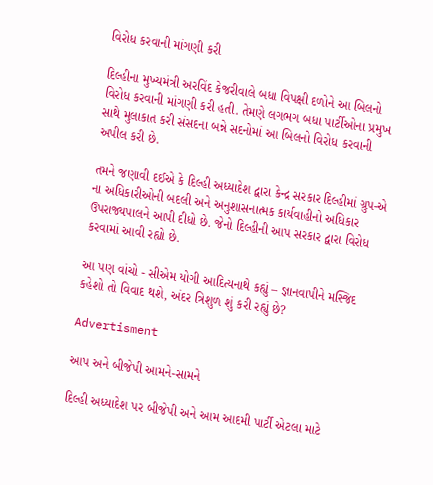વિરોધ કરવાની માંગણી કરી

દિલ્હીના મુખ્યમંત્રી અરવિંદ કેજરીવાલે બધા વિપક્ષી દળોને આ બિલનો વિરોધ કરવાની માંગણી કરી હતી. તેમણે લગભગ બધા પાર્ટીઓના પ્રમુખ સાથે મુલાકાત કરી સંસદના બન્ને સદનોમાં આ બિલનો વિરોધ કરવાની અપીલ કરી છે.

તમને જણાવી દઈએ કે દિલ્હી અધ્યાદેશ દ્વારા કેન્દ્ર સરકાર દિલ્હીમાં ગ્રુપ-એ ના અધિકારીઓની બદલી અને અનુશાસનાત્મક કાર્યવાહીનો અધિકાર ઉપરાજ્યપાલને આપી દીધો છે. જેનો દિલ્હીની આપ સરકાર દ્વારા વિરોધ કરવામાં આવી રહ્યો છે.

આ પણ વાંચો - સીએમ યોગી આદિત્યનાથે કહ્યું – જ્ઞાનવાપીને મસ્જિદ કહેશો તો વિવાદ થશે, અંદર ત્રિશુળ શું કરી રહ્યું છે?

Advertisment

આપ અને બીજેપી આમને-સામને

દિલ્હી અધ્યાદેશ પર બીજેપી અને આમ આદમી પાર્ટી એટલા માટે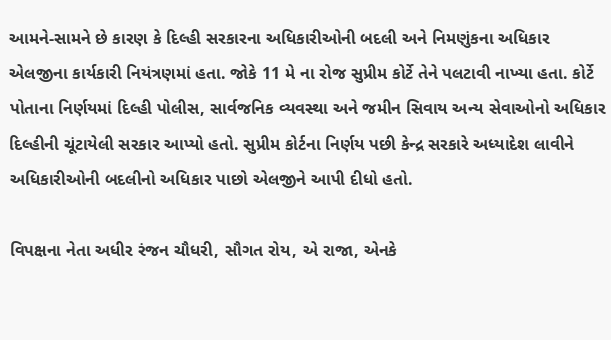આમને-સામને છે કારણ કે દિલ્હી સરકારના અધિકારીઓની બદલી અને નિમણુંકના અધિકાર એલજીના કાર્યકારી નિયંત્રણમાં હતા. જોકે 11 મે ના રોજ સુપ્રીમ કોર્ટે તેને પલટાવી નાખ્યા હતા. કોર્ટે પોતાના નિર્ણયમાં દિલ્હી પોલીસ, સાર્વજનિક વ્યવસ્થા અને જમીન સિવાય અન્ય સેવાઓનો અધિકાર દિલ્હીની ચૂંટાયેલી સરકાર આપ્યો હતો. સુપ્રીમ કોર્ટના નિર્ણય પછી કેન્દ્ર સરકારે અધ્યાદેશ લાવીને અધિકારીઓની બદલીનો અધિકાર પાછો એલજીને આપી દીધો હતો.

વિપક્ષના નેતા અધીર રંજન ચૌધરી, સૌગત રોય, એ રાજા, એનકે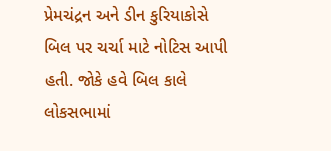પ્રેમચંદ્રન અને ડીન કુરિયાકોસે બિલ પર ચર્ચા માટે નોટિસ આપી હતી. જોકે હવે બિલ કાલે લોકસભામાં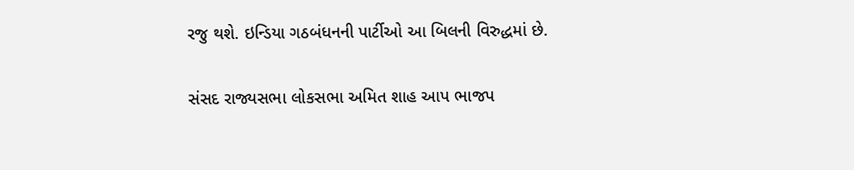રજુ થશે. ઇન્ડિયા ગઠબંધનની પાર્ટીઓ આ બિલની વિરુદ્ધમાં છે.

સંસદ રાજ્યસભા લોકસભા અમિત શાહ આપ ભાજપ